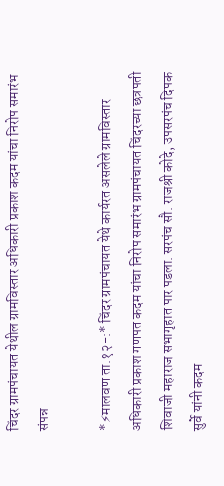चिंदर ग्रामपंचायत येथील ग्रामविस्तार अधिकारी प्रकाश कदम यांचा निरोप समारंभ संपन्न

*⚡मालवण ता.१२-:* चिंदर ग्रामपंचायत येथे कार्यरत असलेले ग्रामविस्तार अधिकारी प्रकाश गणपत कदम यांचा निरोप समारंभ ग्रामपंचायत चिंदरच्या छत्रपती शिवाजी महाराज सभागृहात पार पडला. सरपंच सौ. राजश्री कोदे, उपसरपंच दिपक सुर्वे यांनी कदम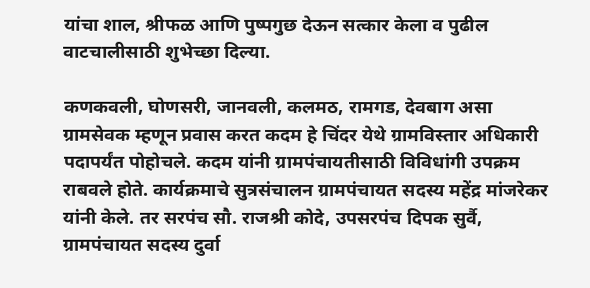यांचा शाल, श्रीफळ आणि पुष्पगुछ देऊन सत्कार केला व पुढील वाटचालीसाठी शुभेच्छा दिल्या.

कणकवली, घोणसरी, जानवली, कलमठ, रामगड, देवबाग असा ग्रामसेवक म्हणून प्रवास करत कदम हे चिंदर येथे ग्रामविस्तार अधिकारी पदापर्यंत पोहोचले. कदम यांनी ग्रामपंचायतीसाठी विविधांगी उपक्रम राबवले होते. कार्यक्रमाचे सुत्रसंचालन ग्रामपंचायत सदस्य महेंद्र मांजरेकर यांनी केले. तर सरपंच सौ. राजश्री कोदे, उपसरपंच दिपक सुर्वै, ग्रामपंचायत सदस्य दुर्वा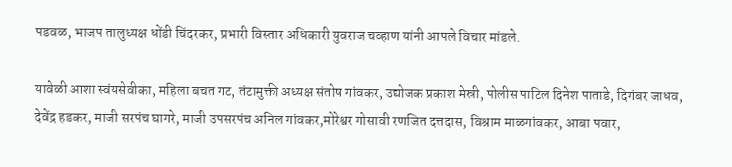पडवळ, भाजप तालुध्यक्ष धोंडी चिंदरकर, प्रभारी विस्तार अधिकारी युवराज चव्हाण यांनी आपले विचार मांडले.

यावेळी आशा स्वंयसेवीका, महिला बचत गट, तंटामुक्ती अध्यक्ष संतोष गांवकर, उद्योजक प्रकाश मेस्री, पोलीस पाटिल दिनेश पाताडे, दिगंबर जाधव, देवेंद्र हडकर, माजी सरपंच घागरे, माजी उपसरपंच अनिल गांवकर,मोरेश्वर गोसावी रणजित दत्तदास, विश्राम माळगांवकर, आबा पवार,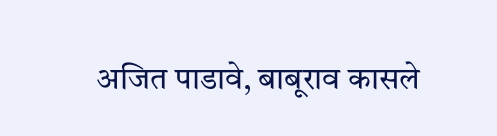अजित पाडावे, बाबूराव कासले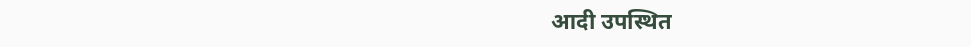आदी उपस्थित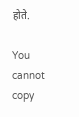होते.

You cannot copy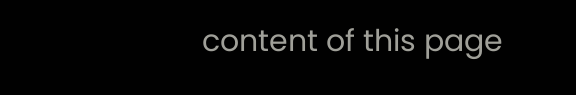content of this page